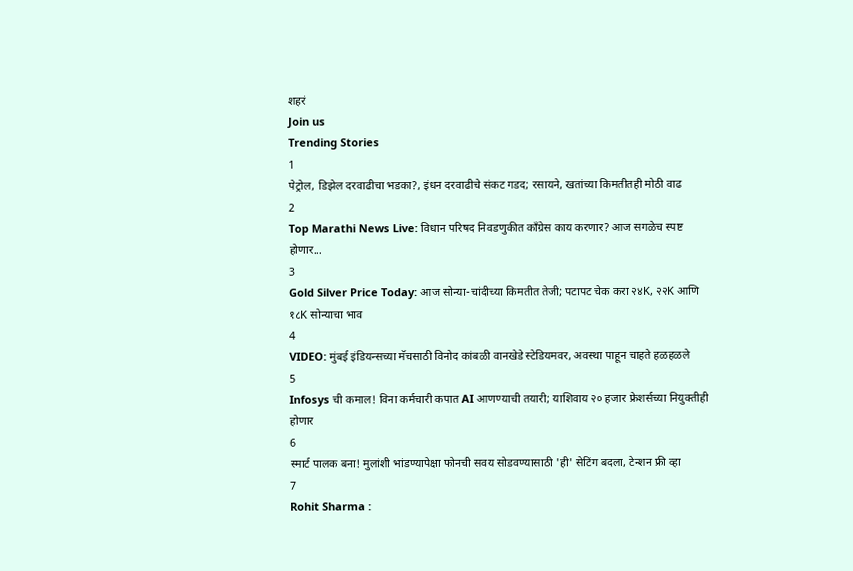शहरं
Join us
Trending Stories
1
पेट्रोल, डिझेल दरवाढीचा भडका?, इंधन दरवाढीचे संकट गडद; रसायने, खतांच्या किमतीतही मोठी वाढ
2
Top Marathi News Live: विधान परिषद निवडणुकीत काँग्रेस काय करणार? आज सगळेच स्पष्ट होणार...
3
Gold Silver Price Today: आज सोन्या-चांदीच्या किमतीत तेजी; पटापट चेक करा २४K, २२K आणि १८K सोन्याचा भाव
4
VIDEO: मुंबई इंडियन्सच्या मॅचसाठी विनोद कांबळी वानखेडे स्टेडियमवर, अवस्था पाहून चाहते हळहळले
5
Infosys ची कमाल! विना कर्मचारी कपात AI आणण्याची तयारी; याशिवाय २० हजार फ्रेशर्सच्या नियुक्तीही होणार
6
स्मार्ट पालक बना! मुलांशी भांडण्यापेक्षा फोनची सवय सोडवण्यासाठी 'ही' सेटिंग बदला, टेन्शन फ्री व्हा
7
Rohit Sharma :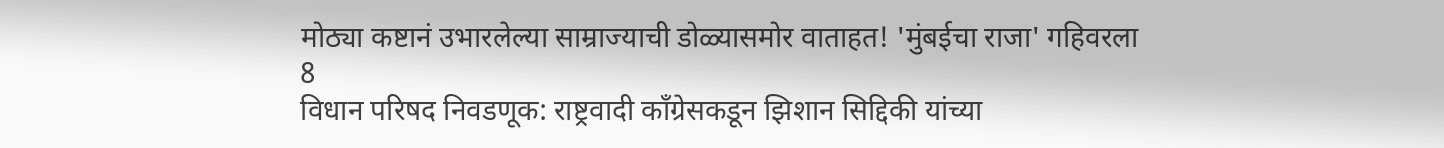मोठ्या कष्टानं उभारलेल्या साम्राज्याची डोळ्यासमोर वाताहत! 'मुंबईचा राजा' गहिवरला
8
विधान परिषद निवडणूक: राष्ट्रवादी काँग्रेसकडून झिशान सिद्दिकी यांच्या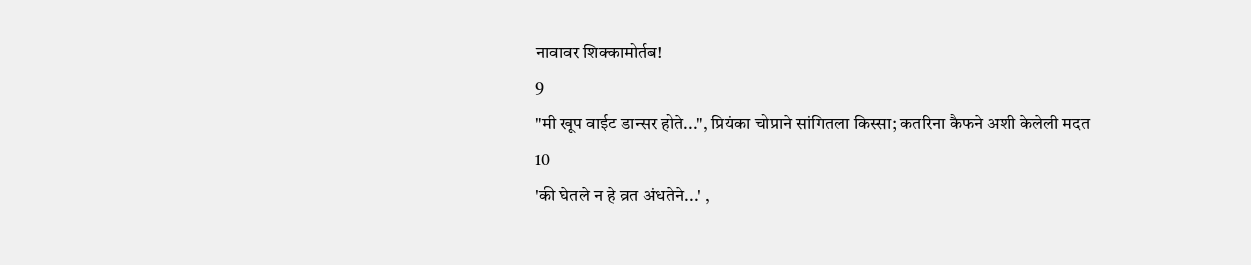नावावर शिक्कामोर्तब!
9
"मी खूप वाईट डान्सर होते...", प्रियंका चोप्राने सांगितला किस्सा; कतरिना कैफने अशी केलेली मदत
10
'की घेतले न हे व्रत अंधतेने...' ,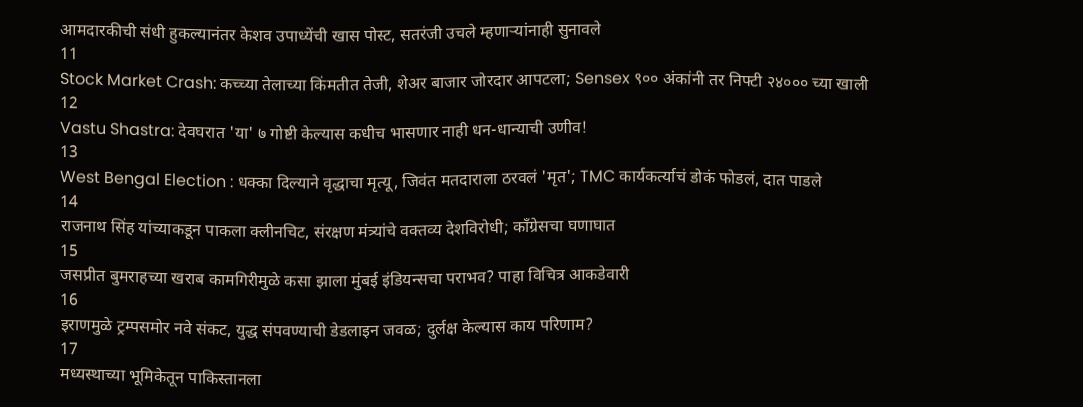आमदारकीची संधी हुकल्यानंतर केशव उपाध्येंची खास पोस्ट, सतरंजी उचले म्हणाऱ्यांनाही सुनावले
11
Stock Market Crash: कच्च्या तेलाच्या किंमतीत तेजी, शेअर बाजार जोरदार आपटला; Sensex ९०० अंकांनी तर निफ्टी २४००० च्या खाली
12
Vastu Shastra: देवघरात 'या' ७ गोष्टी केल्यास कधीच भासणार नाही धन-धान्याची उणीव!
13
West Bengal Election : धक्का दिल्याने वृद्धाचा मृत्यू, जिवंत मतदाराला ठरवलं 'मृत'; TMC कार्यकर्त्याचं डोकं फोडलं, दात पाडले
14
राजनाथ सिंह यांच्याकडून पाकला क्लीनचिट, संरक्षण मंत्र्यांचे वक्तव्य देशविरोधी; काँग्रेसचा घणाघात
15
जसप्रीत बुमराहच्या खराब कामगिरीमुळे कसा झाला मुंबई इंडियन्सचा पराभव? पाहा विचित्र आकडेवारी
16
इराणमुळे ट्रम्पसमोर नवे संकट, युद्ध संपवण्याची डेडलाइन जवळ; दुर्लक्ष केल्यास काय परिणाम?
17
मध्यस्थाच्या भूमिकेतून पाकिस्तानला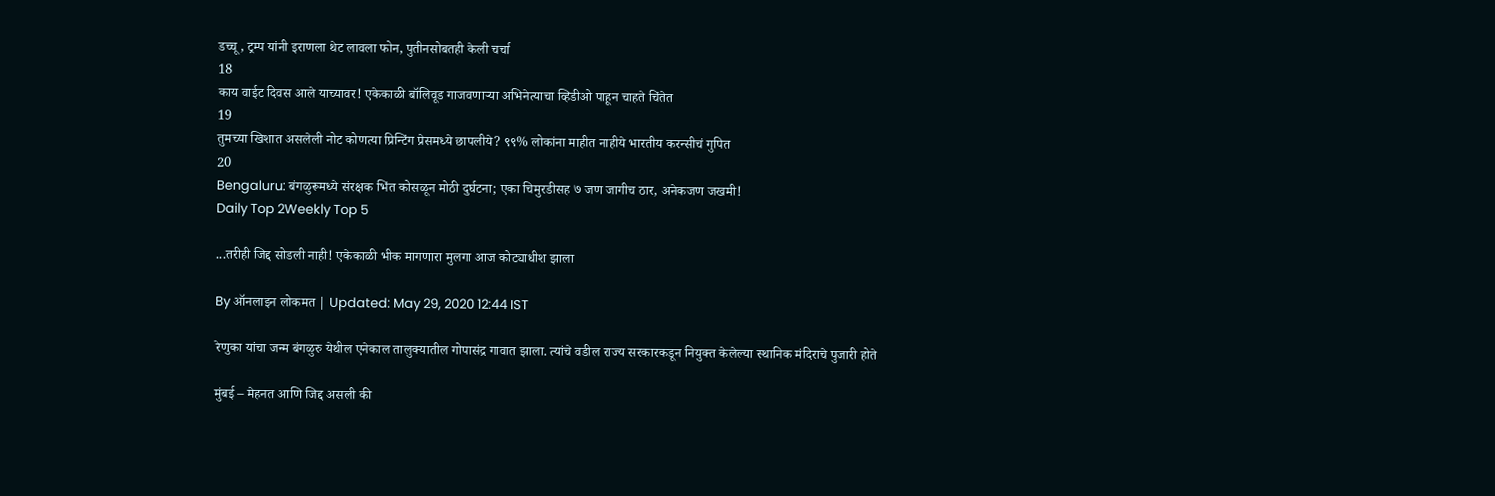डच्चू, ट्रम्प यांनी इराणला थेट लावला फोन, पुतीनसोबतही केली चर्चा
18
काय वाईट दिवस आले याच्यावर! एकेकाळी बॉलिवूड गाजवणाऱ्या अभिनेत्याचा व्हिडीओ पाहून चाहते चिंतेत
19
तुमच्या खिशात असलेली नोट कोणत्या प्रिन्टिंग प्रेसमध्ये छापलीये? ९९% लोकांना माहीत नाहीये भारतीय करन्सीचं गुपित
20
Bengaluru: बंगळुरूमध्ये संरक्षक भिंत कोसळून मोठी दुर्घटना; एका चिमुरडीसह ७ जण जागीच ठार, अनेकजण जखमी!
Daily Top 2Weekly Top 5

...तरीही जिद्द सोडली नाही! एकेकाळी भीक मागणारा मुलगा आज कोट्याधीश झाला

By ऑनलाइन लोकमत | Updated: May 29, 2020 12:44 IST

रेणुका यांचा जन्म बंगळुरु येथील एनेकाल तालुक्यातील गोपासंद्र गावात झाला. त्यांचे वडील राज्य सरकारकडून नियुक्त केलेल्या स्थानिक मंदिराचे पुजारी होते

मुंबई – मेहनत आणि जिद्द असली की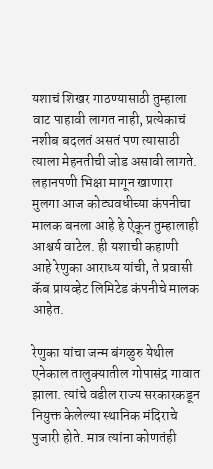यशाचं शिखर गाठण्यासाठी तुम्हाला वाट पाहावी लागत नाही, प्रत्येकाचं नशीब बदलतं असतं पण त्यासाठी त्याला मेहनतीची जोड असावी लागते. लहानपणी भिक्षा मागून खाणारा मुलगा आज कोट्यवधीच्या कंपनीचा मालक बनला आहे हे ऐकून तुम्हालाही आश्चर्य वाटेल. ही यशाची कहाणी आहे रेणुका आराध्य यांची, ते प्रवासी कॅब प्रायव्हेट लिमिटेड कंपनीचे मालक आहेत.

रेणुका यांचा जन्म बंगळुरु येथील एनेकाल तालुक्यातील गोपासंद्र गावात झाला. त्यांचे वडील राज्य सरकारकडून नियुक्त केलेल्या स्थानिक मंदिराचे पुजारी होते. मात्र त्यांना कोणतंही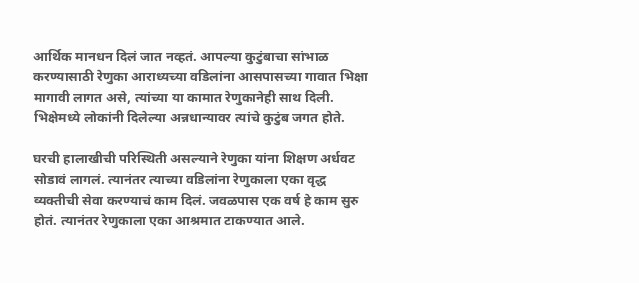आर्थिक मानधन दिलं जात नव्हतं. आपल्या कुटुंबाचा सांभाळ करण्यासाठी रेणुका आराध्यच्या वडिलांना आसपासच्या गावात भिक्षा मागावी लागत असे, त्यांच्या या कामात रेणुकानेही साथ दिली. भिक्षेमध्ये लोकांनी दिलेल्या अन्नधान्यावर त्यांचे कुटुंब जगत होते.

घरची हालाखीची परिस्थिती असल्याने रेणुका यांना शिक्षण अर्धवट सोडावं लागलं. त्यानंतर त्याच्या वडिलांना रेणुकाला एका वृद्ध व्यक्तीची सेवा करण्याचं काम दिलं. जवळपास एक वर्ष हे काम सुरु होतं. त्यानंतर रेणुकाला एका आश्रमात टाकण्यात आले.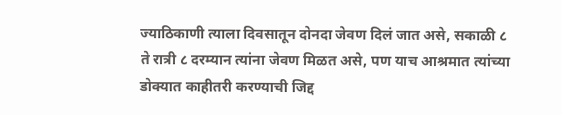ज्याठिकाणी त्याला दिवसातून दोनदा जेवण दिलं जात असे, सकाळी ८ ते रात्री ८ दरम्यान त्यांना जेवण मिळत असे, पण याच आश्रमात त्यांच्या डोक्यात काहीतरी करण्याची जिद्द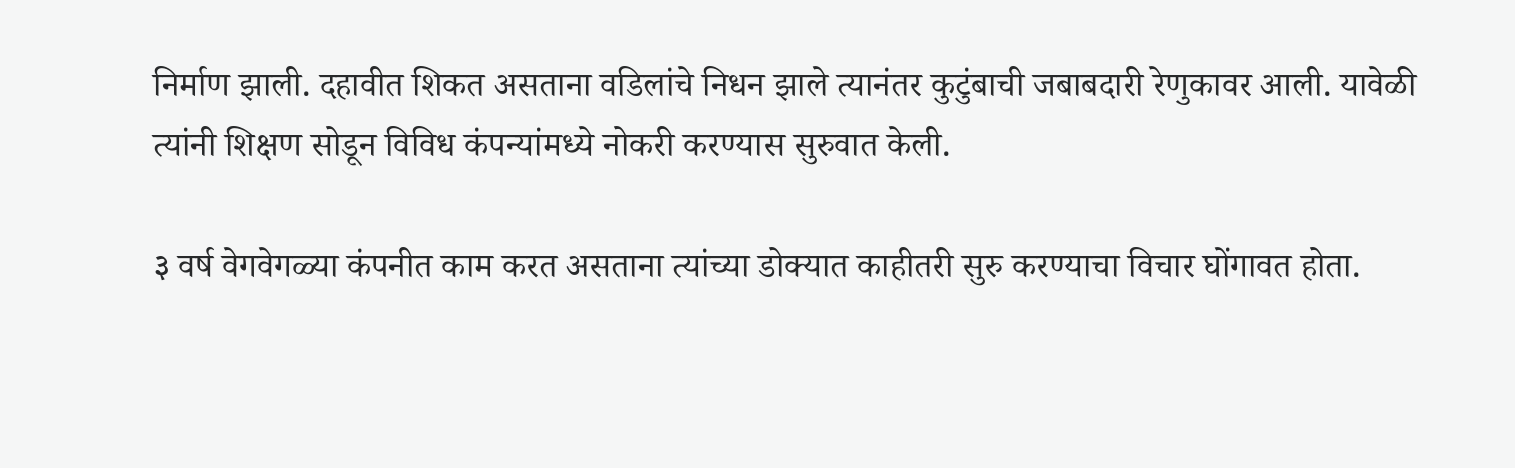निर्माण झाली. दहावीत शिकत असताना वडिलांचे निधन झाले त्यानंतर कुटुंबाची जबाबदारी रेणुकावर आली. यावेळी त्यांनी शिक्षण सोडून विविध कंपन्यांमध्ये नोकरी करण्यास सुरुवात केली.

३ वर्ष वेगवेगळ्या कंपनीत काम करत असताना त्यांच्या डोक्यात काहीतरी सुरु करण्याचा विचार घोंगावत होता.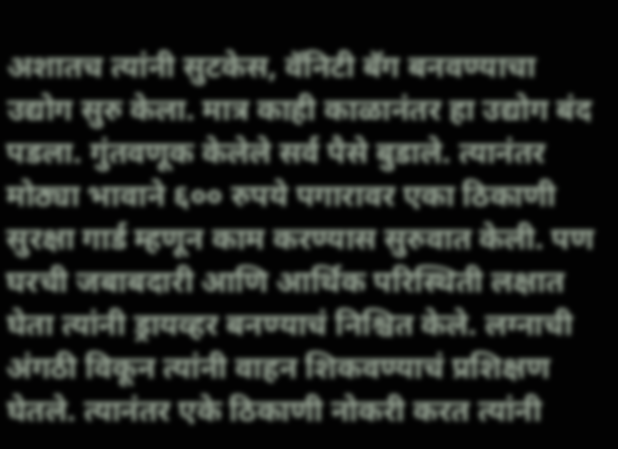अशातच त्यांनी सुटकेस, वॅनिटी बॅग बनवण्याचा उद्योग सुरु केला. मात्र काही काळानंतर हा उद्योग बंद पडला. गुंतवणूक केलेले सर्व पैसे बुडाले. त्यानंतर मोठ्या भावाने ६०० रुपये पगारावर एका ठिकाणी सुरक्षा गार्ड म्हणून काम करण्यास सुरुवात केली. पण घरची जबाबदारी आणि आर्थिक परिस्थिती लक्षात घेता त्यांनी ड्रायव्हर बनण्याचं निश्चित केले. लग्नाची अंगठी विकून त्यांनी वाहन शिकवण्याचं प्रशिक्षण घेतले. त्यानंतर एके ठिकाणी नोकरी करत त्यांनी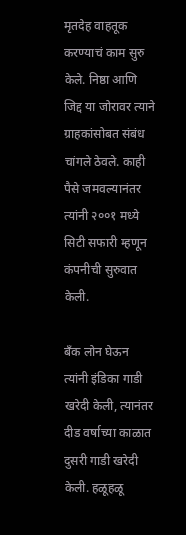मृतदेह वाहतूक करण्याचं काम सुरु केले. निष्ठा आणि जिद्द या जोरावर त्याने ग्राहकांसोबत संबंध चांगले ठेवले. काही पैसे जमवल्यानंतर त्यांनी २००१ मध्ये सिटी सफारी म्हणून कंपनीची सुरुवात केली.

बँक लोन घेऊन त्यांनी इंडिका गाडी खरेदी केली, त्यानंतर दीड वर्षाच्या काळात दुसरी गाडी खरेदी केली. हळूहळू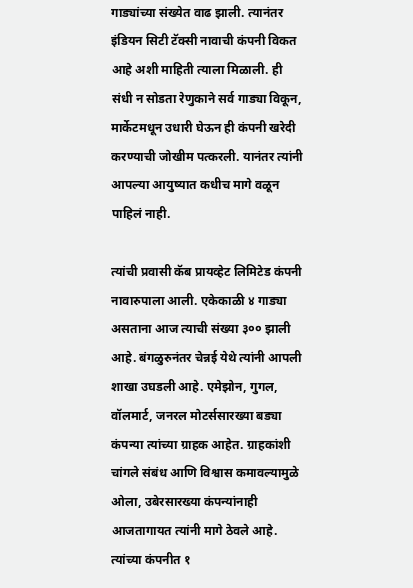गाड्यांच्या संख्येत वाढ झाली. त्यानंतर इंडियन सिटी टॅक्सी नावाची कंपनी विकत आहे अशी माहिती त्याला मिळाली. ही संधी न सोडता रेणुकाने सर्व गाड्या विकून, मार्केटमधून उधारी घेऊन ही कंपनी खरेदी करण्याची जोखीम पत्करली. यानंतर त्यांनी आपल्या आयुष्यात कधीच मागे वळून पाहिलं नाही.

त्यांची प्रवासी कॅब प्रायव्हेट लिमिटेड कंपनी नावारुपाला आली. एकेकाळी ४ गाड्या असताना आज त्याची संख्या ३०० झाली आहे. बंगळुरुनंतर चेन्नई येथे त्यांनी आपली शाखा उघडली आहे. एमेझोन, गुगल, वॉलमार्ट, जनरल मोटर्ससारख्या बड्या कंपन्या त्यांच्या ग्राहक आहेत. ग्राहकांशी चांगले संबंध आणि विश्वास कमावल्यामुळे ओला, उबेरसारख्या कंपन्यांनाही आजतागायत त्यांनी मागे ठेवले आहे. त्यांच्या कंपनीत १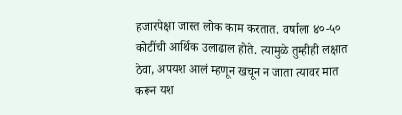हजारपेक्षा जास्त लोक काम करतात. वर्षाला ४०-५० कोटींची आर्थिक उलाढाल होते. त्यामुळे तुम्हीही लक्षात ठेवा, अपयश आलं म्हणून खचून न जाता त्यावर मात करून यश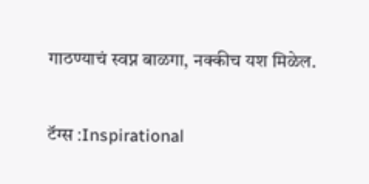गाठण्याचं स्वप्न बाळगा, नक्कीच यश मिळेल.

टॅग्स :Inspirational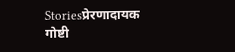Storiesप्रेरणादायक गोष्टी